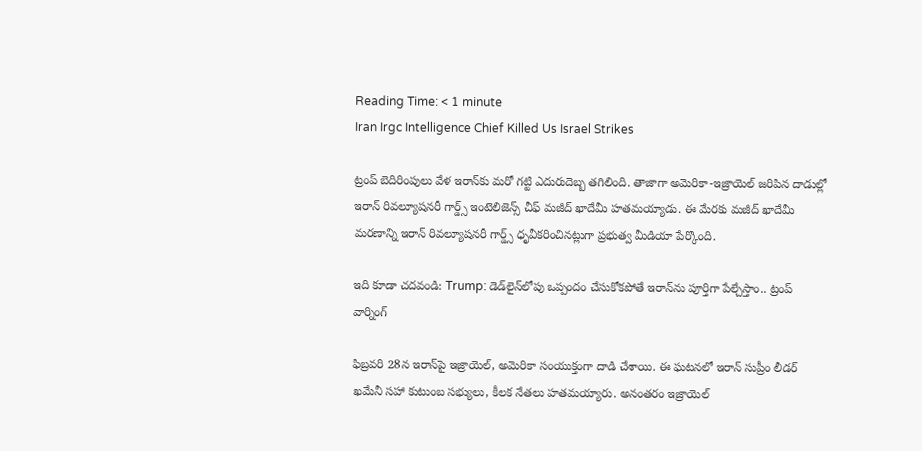Reading Time: < 1 minute
Iran Irgc Intelligence Chief Killed Us Israel Strikes

ట్రంప్ బెదిరింపులు వేళ ఇరాన్‌కు మరో గట్టి ఎదురుదెబ్బ తగిలింది. తాజాగా అమెరికా-ఇజ్రాయెల్ జరిపిన దాడుల్లో ఇరాన్ రివల్యూషనరీ గార్డ్స్ ఇంటెలిజెన్స్ చీఫ్ మజీద్ ఖాదేమీ హతమయ్యాడు. ఈ మేరకు మజీద్ ఖాదేమీ మరణాన్ని ఇరాన్ రివల్యూషనరీ గార్డ్స్ ధృవీకరించినట్లుగా ప్రభుత్వ మీడియా పేర్కొంది.

ఇది కూడా చదవండి: Trump: డెడ్‌లైన్‌లోపు ఒప్పందం చేసుకోకపోతే ఇరాన్‌ను పూర్తిగా పేల్చేస్తాం.. ట్రంప్ వార్నింగ్

ఫిబ్రవరి 28న ఇరాన్‌పై ఇజ్రాయెల్, అమెరికా సంయుక్తంగా దాడి చేశాయి. ఈ ఘటనలో ఇరాన్ సుప్రీం లీడర్ ఖమేనీ సహా కుటుంబ సభ్యులు, కీలక నేతలు హతమయ్యారు. అనంతరం ఇజ్రాయెల్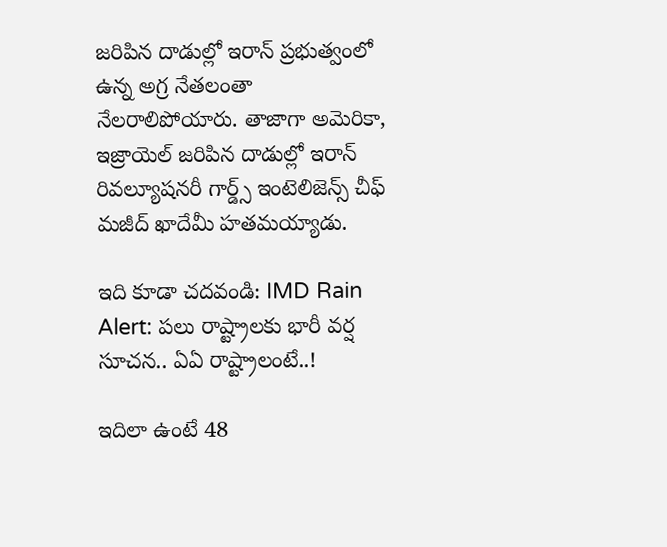జరిపిన దాడుల్లో ఇరాన్ ప్రభుత్వంలో ఉన్న అగ్ర నేతలంతా నేలరాలిపోయారు. తాజాగా అమెరికా, ఇజ్రాయెల్ జరిపిన దాడుల్లో ఇరాన్ రివల్యూషనరీ గార్డ్స్ ఇంటెలిజెన్స్ చీఫ్ మజీద్ ఖాదేమీ హతమయ్యాడు.

ఇది కూడా చదవండి: IMD Rain Alert: పలు రాష్ట్రాలకు భారీ వర్ష సూచన.. ఏఏ రాష్ట్రాలంటే..!

ఇదిలా ఉంటే 48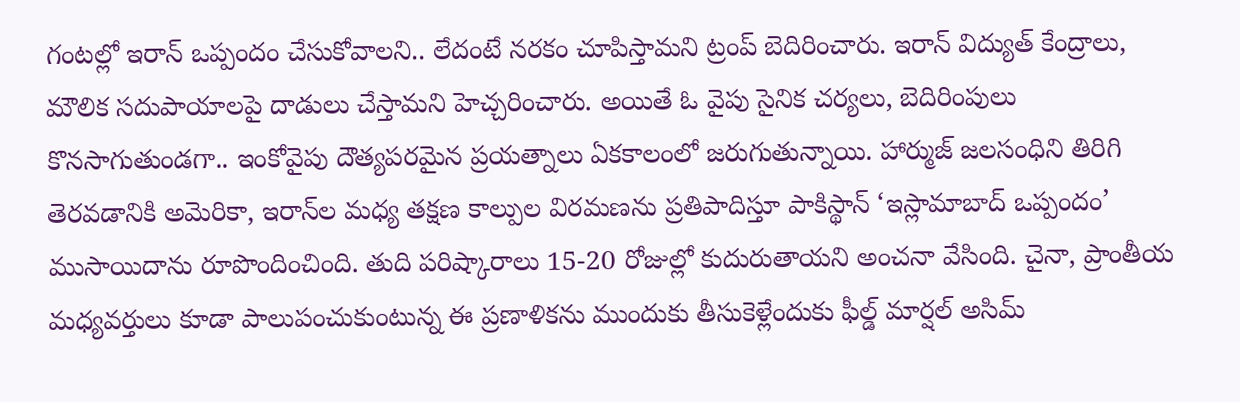గంటల్లో ఇరాన్‌ ఒప్పందం చేసుకోవాలని.. లేదంటే నరకం చూపిస్తామని ట్రంప్ బెదిరించారు. ఇరాన్ విద్యుత్ కేంద్రాలు, మౌలిక సదుపాయాలపై దాడులు చేస్తామని హెచ్చరించారు. అయితే ఓ వైపు సైనిక చర్యలు, బెదిరింపులు కొనసాగుతుండగా.. ఇంకోవైపు దౌత్యపరమైన ప్రయత్నాలు ఏకకాలంలో జరుగుతున్నాయి. హార్ముజ్ జలసంధిని తిరిగి తెరవడానికి అమెరికా, ఇరాన్‌ల మధ్య తక్షణ కాల్పుల విరమణను ప్రతిపాదిస్తూ పాకిస్థాన్ ‘ఇస్లామాబాద్ ఒప్పందం’ ముసాయిదాను రూపొందించింది. తుది పరిష్కారాలు 15-20 రోజుల్లో కుదురుతాయని అంచనా వేసింది. చైనా, ప్రాంతీయ మధ్యవర్తులు కూడా పాలుపంచుకుంటున్న ఈ ప్రణాళికను ముందుకు తీసుకెళ్లేందుకు ఫీల్డ్ మార్షల్ అసిమ్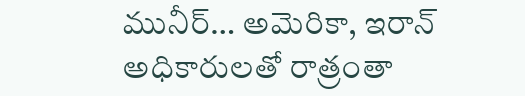మునీర్… అమెరికా, ఇరాన్ అధికారులతో రాత్రంతా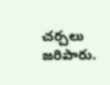చర్చలు జరిపారు.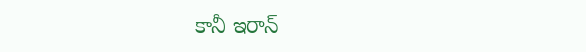కానీ ఇరాన్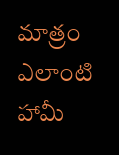మాత్రం ఎలాంటి హామీ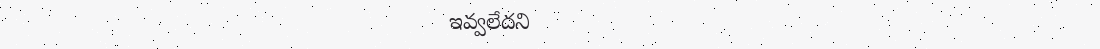ఇవ్వలేదని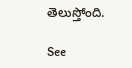తెలుస్తోంది.

See